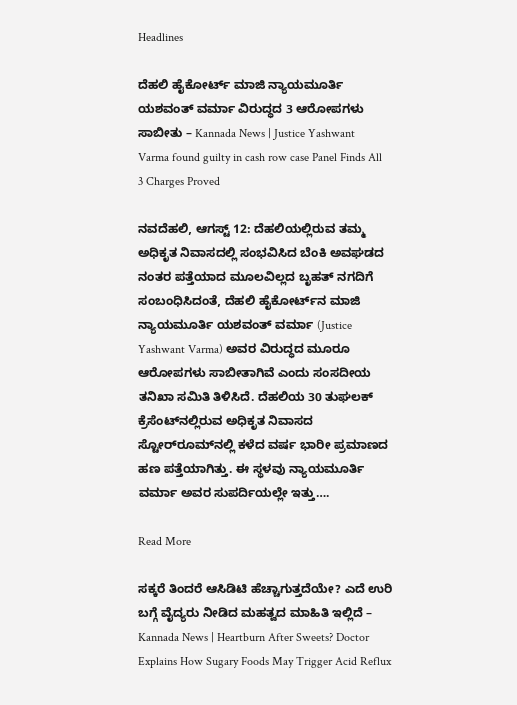Headlines

ದೆಹಲಿ ಹೈಕೋರ್ಟ್ ಮಾಜಿ ನ್ಯಾಯಮೂರ್ತಿ ಯಶವಂತ್ ವರ್ಮಾ ವಿರುದ್ಧದ 3 ಆರೋಪಗಳು ಸಾಬೀತು – Kannada News | Justice Yashwant Varma found guilty in cash row case Panel Finds All 3 Charges Proved

ನವದೆಹಲಿ, ಆಗಸ್ಟ್ 12: ದೆಹಲಿಯಲ್ಲಿರುವ ತಮ್ಮ ಅಧಿಕೃತ ನಿವಾಸದಲ್ಲಿ ಸಂಭವಿಸಿದ ಬೆಂಕಿ ಅವಘಡದ ನಂತರ ಪತ್ತೆಯಾದ ಮೂಲವಿಲ್ಲದ ಬೃಹತ್ ನಗದಿಗೆ ಸಂಬಂಧಿಸಿದಂತೆ, ದೆಹಲಿ ಹೈಕೋರ್ಟ್‌ನ ಮಾಜಿ ನ್ಯಾಯಮೂರ್ತಿ ಯಶವಂತ್ ವರ್ಮಾ (Justice Yashwant Varma) ಅವರ ವಿರುದ್ಧದ ಮೂರೂ ಆರೋಪಗಳು ಸಾಬೀತಾಗಿವೆ ಎಂದು ಸಂಸದೀಯ ತನಿಖಾ ಸಮಿತಿ ತಿಳಿಸಿದೆ. ದೆಹಲಿಯ 30 ತುಘಲಕ್ ಕ್ರೆಸೆಂಟ್‌ನಲ್ಲಿರುವ ಅಧಿಕೃತ ನಿವಾಸದ ಸ್ಟೋರ್‌ರೂಮ್‌ನಲ್ಲಿ ಕಳೆದ ವರ್ಷ ಭಾರೀ ಪ್ರಮಾಣದ ಹಣ ಪತ್ತೆಯಾಗಿತ್ತು. ಈ ಸ್ಥಳವು ನ್ಯಾಯಮೂರ್ತಿ ವರ್ಮಾ ಅವರ ಸುಪರ್ದಿಯಲ್ಲೇ ಇತ್ತು….

Read More

ಸಕ್ಕರೆ ತಿಂದರೆ ಆಸಿಡಿಟಿ ಹೆಚ್ಚಾಗುತ್ತದೆಯೇ? ಎದೆ ಉರಿ ಬಗ್ಗೆ ವೈದ್ಯರು ನೀಡಿದ ಮಹತ್ವದ ಮಾಹಿತಿ ಇಲ್ಲಿದೆ – Kannada News | Heartburn After Sweets? Doctor Explains How Sugary Foods May Trigger Acid Reflux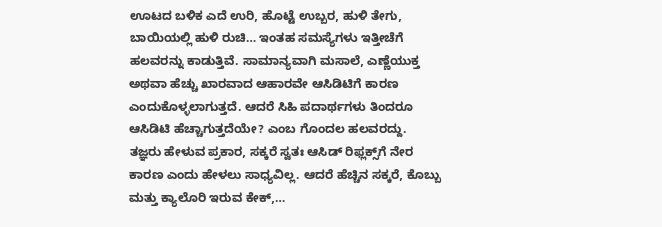ಊಟದ ಬಳಿಕ ಎದೆ ಉರಿ, ಹೊಟ್ಟೆ ಉಬ್ಬರ, ಹುಳಿ ತೇಗು, ಬಾಯಿಯಲ್ಲಿ ಹುಳಿ ರುಚಿ… ಇಂತಹ ಸಮಸ್ಯೆಗಳು ಇತ್ತೀಚೆಗೆ ಹಲವರನ್ನು ಕಾಡುತ್ತಿವೆ. ಸಾಮಾನ್ಯವಾಗಿ ಮಸಾಲೆ, ಎಣ್ಣೆಯುಕ್ತ ಅಥವಾ ಹೆಚ್ಚು ಖಾರವಾದ ಆಹಾರವೇ ಆಸಿಡಿಟಿಗೆ ಕಾರಣ ಎಂದುಕೊಳ್ಳಲಾಗುತ್ತದೆ. ಆದರೆ ಸಿಹಿ ಪದಾರ್ಥಗಳು ತಿಂದರೂ ಆಸಿಡಿಟಿ ಹೆಚ್ಚಾಗುತ್ತದೆಯೇ? ಎಂಬ ಗೊಂದಲ ಹಲವರದ್ದು. ತಜ್ಞರು ಹೇಳುವ ಪ್ರಕಾರ, ಸಕ್ಕರೆ ಸ್ವತಃ ಆಸಿಡ್ ರಿಫ್ಲಕ್ಸ್‌ಗೆ ನೇರ ಕಾರಣ ಎಂದು ಹೇಳಲು ಸಾಧ್ಯವಿಲ್ಲ. ಆದರೆ ಹೆಚ್ಚಿನ ಸಕ್ಕರೆ, ಕೊಬ್ಬು ಮತ್ತು ಕ್ಯಾಲೊರಿ ಇರುವ ಕೇಕ್,…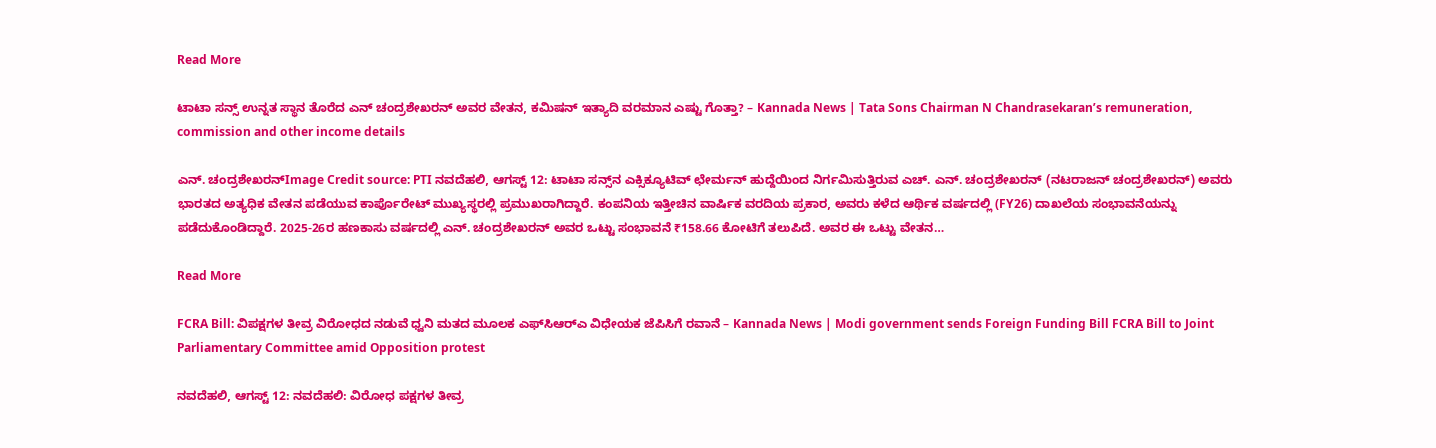Read More

ಟಾಟಾ ಸನ್ಸ್ ಉನ್ನತ ಸ್ಥಾನ ತೊರೆದ ಎನ್ ಚಂದ್ರಶೇಖರನ್ ಅವರ ವೇತನ, ಕಮಿಷನ್ ಇತ್ಯಾದಿ ವರಮಾನ ಎಷ್ಟು ಗೊತ್ತಾ? – Kannada News | Tata Sons Chairman N Chandrasekaran’s remuneration, commission and other income details

ಎನ್. ಚಂದ್ರಶೇಖರನ್Image Credit source: PTI ನವದೆಹಲಿ, ಆಗಸ್ಟ್ 12: ಟಾಟಾ ಸನ್ಸ್‌ನ ಎಕ್ಸಿಕ್ಯೂಟಿವ್ ಛೇರ್ಮನ್ ಹುದ್ದೆಯಿಂದ ನಿರ್ಗಮಿಸುತ್ತಿರುವ ಎಚ್. ಎನ್. ಚಂದ್ರಶೇಖರನ್ (ನಟರಾಜನ್ ಚಂದ್ರಶೇಖರನ್) ಅವರು ಭಾರತದ ಅತ್ಯಧಿಕ ವೇತನ ಪಡೆಯುವ ಕಾರ್ಪೊರೇಟ್ ಮುಖ್ಯಸ್ಥರಲ್ಲಿ ಪ್ರಮುಖರಾಗಿದ್ದಾರೆ. ಕಂಪನಿಯ ಇತ್ತೀಚಿನ ವಾರ್ಷಿಕ ವರದಿಯ ಪ್ರಕಾರ, ಅವರು ಕಳೆದ ಆರ್ಥಿಕ ವರ್ಷದಲ್ಲಿ (FY26) ದಾಖಲೆಯ ಸಂಭಾವನೆಯನ್ನು ಪಡೆದುಕೊಂಡಿದ್ದಾರೆ. 2025-26ರ ಹಣಕಾಸು ವರ್ಷದಲ್ಲಿ ಎನ್. ಚಂದ್ರಶೇಖರನ್ ಅವರ ಒಟ್ಟು ಸಂಭಾವನೆ ₹158.66 ಕೋಟಿಗೆ ತಲುಪಿದೆ. ಅವರ ಈ ಒಟ್ಟು ವೇತನ…

Read More

FCRA Bill: ವಿಪಕ್ಷಗಳ ತೀವ್ರ ವಿರೋಧದ ನಡುವೆ ಧ್ವನಿ ಮತದ ಮೂಲಕ ಎಫ್‌ಸಿಆರ್‌ಎ ವಿಧೇಯಕ ಜೆಪಿಸಿಗೆ ರವಾನೆ – Kannada News | Modi government sends Foreign Funding Bill FCRA Bill to Joint Parliamentary Committee amid Opposition protest

ನವದೆಹಲಿ, ಆಗಸ್ಟ್ 12: ನವದೆಹಲಿ: ವಿರೋಧ ಪಕ್ಷಗಳ ತೀವ್ರ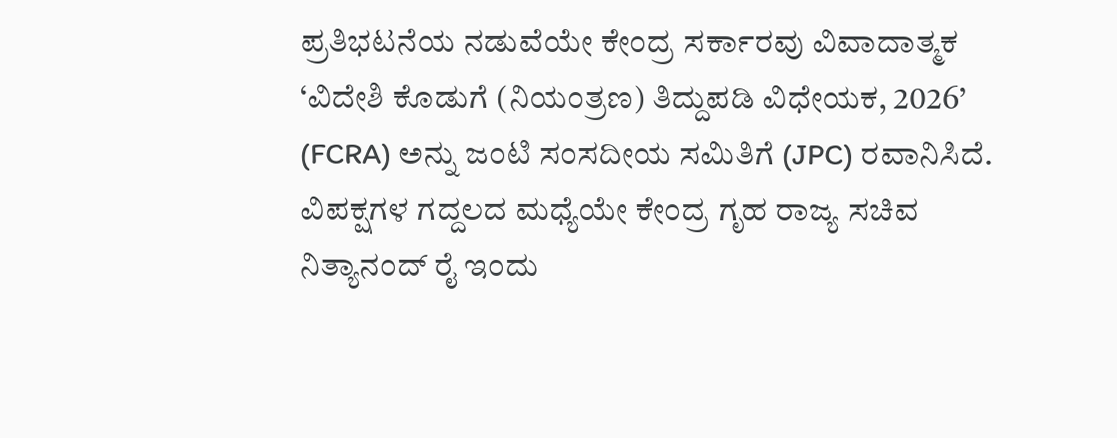ಪ್ರತಿಭಟನೆಯ ನಡುವೆಯೇ ಕೇಂದ್ರ ಸರ್ಕಾರವು ವಿವಾದಾತ್ಮಕ ‘ವಿದೇಶಿ ಕೊಡುಗೆ (ನಿಯಂತ್ರಣ) ತಿದ್ದುಪಡಿ ವಿಧೇಯಕ, 2026’ (FCRA) ಅನ್ನು ಜಂಟಿ ಸಂಸದೀಯ ಸಮಿತಿಗೆ (JPC) ರವಾನಿಸಿದೆ. ವಿಪಕ್ಷಗಳ ಗದ್ದಲದ ಮಧ್ಯೆಯೇ ಕೇಂದ್ರ ಗೃಹ ರಾಜ್ಯ ಸಚಿವ ನಿತ್ಯಾನಂದ್ ರೈ ಇಂದು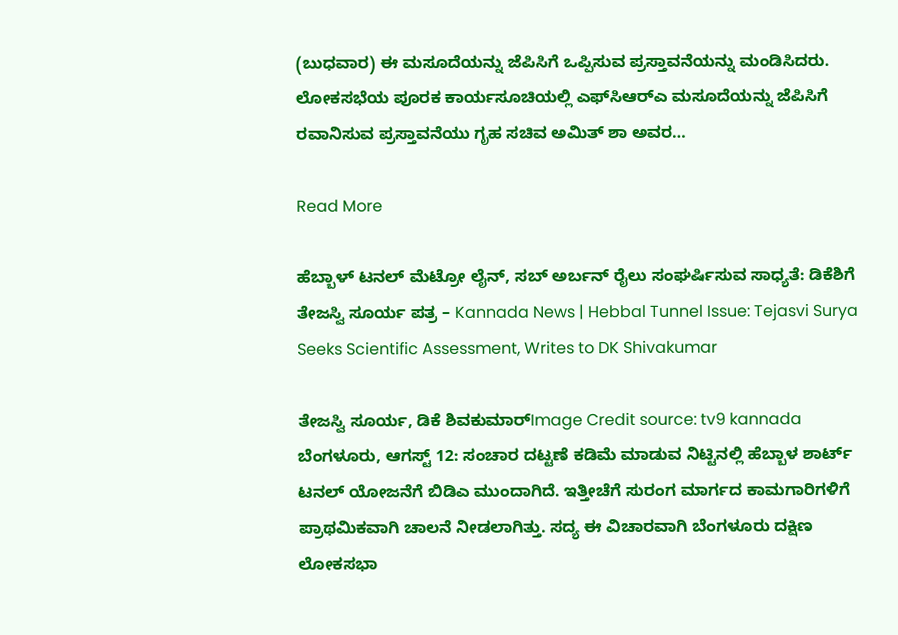(ಬುಧವಾರ) ಈ ಮಸೂದೆಯನ್ನು ಜೆಪಿಸಿಗೆ ಒಪ್ಪಿಸುವ ಪ್ರಸ್ತಾವನೆಯನ್ನು ಮಂಡಿಸಿದರು. ಲೋಕಸಭೆಯ ಪೂರಕ ಕಾರ್ಯಸೂಚಿಯಲ್ಲಿ ಎಫ್‌ಸಿಆರ್‌ಎ ಮಸೂದೆಯನ್ನು ಜೆಪಿಸಿಗೆ ರವಾನಿಸುವ ಪ್ರಸ್ತಾವನೆಯು ಗೃಹ ಸಚಿವ ಅಮಿತ್ ಶಾ ಅವರ…

Read More

ಹೆಬ್ಬಾಳ್ ಟನಲ್ ಮೆಟ್ರೋ ಲೈನ್, ಸಬ್ ಅರ್ಬನ್ ರೈಲು ಸಂಘರ್ಷಿಸುವ ಸಾಧ್ಯತೆ: ಡಿಕೆಶಿಗೆ ತೇಜಸ್ವಿ ಸೂರ್ಯ ಪತ್ರ – Kannada News | Hebbal Tunnel Issue: Tejasvi Surya Seeks Scientific Assessment, Writes to DK Shivakumar

ತೇಜಸ್ವಿ ಸೂರ್ಯ, ಡಿಕೆ ಶಿವಕುಮಾರ್Image Credit source: tv9 kannada ಬೆಂಗಳೂರು, ಆಗಸ್ಟ್ 12: ಸಂಚಾರ ದಟ್ಟಣೆ ಕಡಿಮೆ ಮಾಡುವ ನಿಟ್ಟಿನಲ್ಲಿ ಹೆಬ್ಬಾಳ ಶಾರ್ಟ್ ಟನಲ್ ಯೋಜನೆಗೆ ಬಿಡಿಎ ಮುಂದಾಗಿದೆ. ಇತ್ತೀಚೆಗೆ ಸುರಂಗ ಮಾರ್ಗದ ಕಾಮಗಾರಿಗಳಿಗೆ ಪ್ರಾಥಮಿಕವಾಗಿ ಚಾಲನೆ ನೀಡಲಾಗಿತ್ತು. ಸದ್ಯ ಈ ವಿಚಾರವಾಗಿ ಬೆಂಗಳೂರು ದಕ್ಷಿಣ ಲೋಕಸಭಾ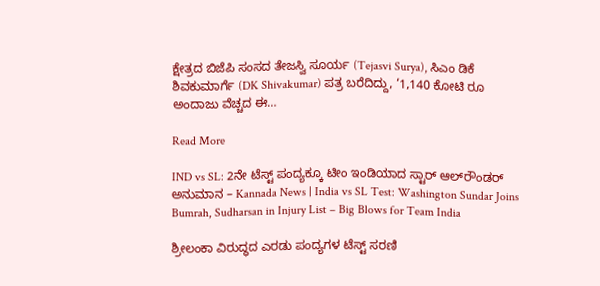ಕ್ಷೇತ್ರದ ಬಿಜೆಪಿ ಸಂಸದ ತೇಜಸ್ವಿ ಸೂರ್ಯ (Tejasvi Surya), ಸಿಎಂ ಡಿಕೆ ಶಿವಕುಮಾರ್ಗೆ (DK Shivakumar) ಪತ್ರ ಬರೆದಿದ್ದು, ‘1,140 ಕೋಟಿ ರೂ ಅಂದಾಜು ವೆಚ್ಚದ ಈ…

Read More

IND vs SL: 2ನೇ ಟೆಸ್ಟ್ ಪಂದ್ಯಕ್ಕೂ ಟೀಂ ಇಂಡಿಯಾದ ಸ್ಟಾರ್ ಆಲ್‌ರೌಂಡರ್ ಅನುಮಾನ – Kannada News | India vs SL Test: Washington Sundar Joins Bumrah, Sudharsan in Injury List – Big Blows for Team India

ಶ್ರೀಲಂಕಾ ವಿರುದ್ಧದ ಎರಡು ಪಂದ್ಯಗಳ ಟೆಸ್ಟ್ ಸರಣಿ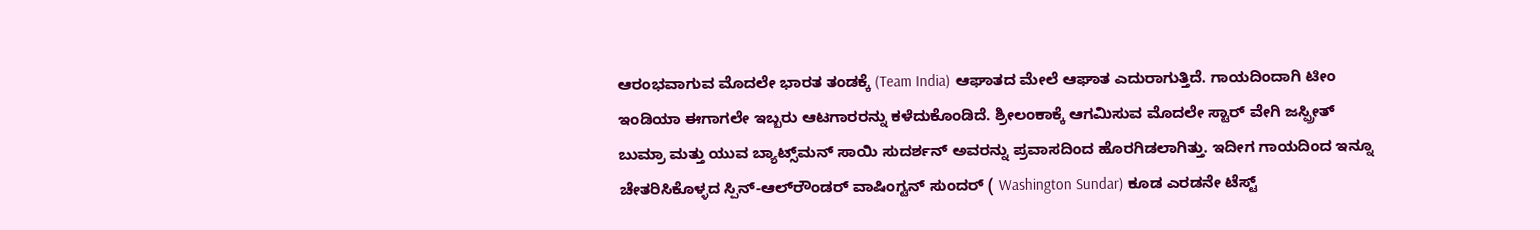ಆರಂಭವಾಗುವ ಮೊದಲೇ ಭಾರತ ತಂಡಕ್ಕೆ (Team India) ಆಘಾತದ ಮೇಲೆ ಆಘಾತ ಎದುರಾಗುತ್ತಿದೆ. ಗಾಯದಿಂದಾಗಿ ಟೀಂ ಇಂಡಿಯಾ ಈಗಾಗಲೇ ಇಬ್ಬರು ಆಟಗಾರರನ್ನು ಕಳೆದುಕೊಂಡಿದೆ. ಶ್ರೀಲಂಕಾಕ್ಕೆ ಆಗಮಿಸುವ ಮೊದಲೇ ಸ್ಟಾರ್ ವೇಗಿ ಜಸ್ಪ್ರೀತ್ ಬುಮ್ರಾ ಮತ್ತು ಯುವ ಬ್ಯಾಟ್ಸ್‌ಮನ್ ಸಾಯಿ ಸುದರ್ಶನ್ ಅವರನ್ನು ಪ್ರವಾಸದಿಂದ ಹೊರಗಿಡಲಾಗಿತ್ತು. ಇದೀಗ ಗಾಯದಿಂದ ಇನ್ನೂ ಚೇತರಿಸಿಕೊಳ್ಳದ ಸ್ಪಿನ್-ಆಲ್‌ರೌಂಡರ್ ವಾಷಿಂಗ್ಟನ್ ಸುಂದರ್ ( Washington Sundar) ಕೂಡ ಎರಡನೇ ಟೆಸ್ಟ್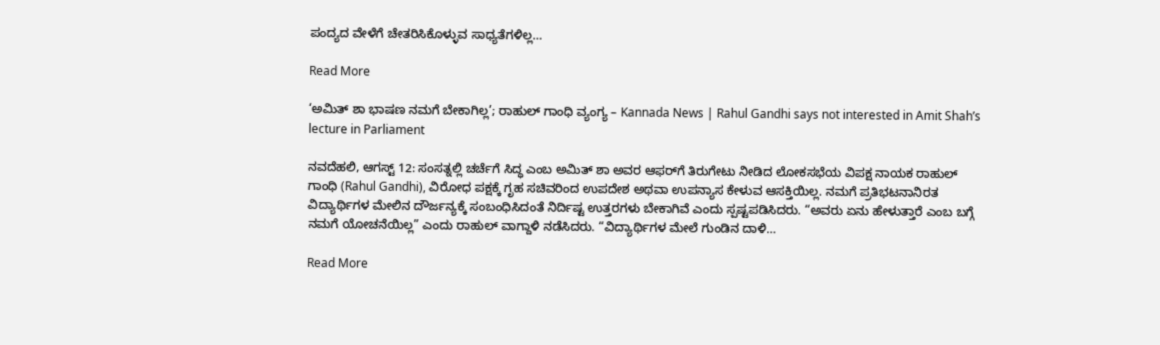ಪಂದ್ಯದ ವೇಳೆಗೆ ಚೇತರಿಸಿಕೊಳ್ಳುವ ಸಾಧ್ಯತೆಗಳಿಲ್ಲ…

Read More

‘ಅಮಿತ್ ಶಾ ಭಾಷಣ ನಮಗೆ ಬೇಕಾಗಿಲ್ಲ’; ರಾಹುಲ್ ಗಾಂಧಿ ವ್ಯಂಗ್ಯ – Kannada News | Rahul Gandhi says not interested in Amit Shah’s lecture in Parliament

ನವದೆಹಲಿ, ಆಗಸ್ಟ್ 12: ಸಂಸತ್ನಲ್ಲಿ ಚರ್ಚೆಗೆ ಸಿದ್ಧ ಎಂಬ ಅಮಿತ್ ಶಾ ಅವರ ಆಫರ್‌ಗೆ ತಿರುಗೇಟು ನೀಡಿದ ಲೋಕಸಭೆಯ ವಿಪಕ್ಷ ನಾಯಕ ರಾಹುಲ್ ಗಾಂಧಿ (Rahul Gandhi), ವಿರೋಧ ಪಕ್ಷಕ್ಕೆ ಗೃಹ ಸಚಿವರಿಂದ ಉಪದೇಶ ಅಥವಾ ಉಪನ್ಯಾಸ ಕೇಳುವ ಆಸಕ್ತಿಯಿಲ್ಲ. ನಮಗೆ ಪ್ರತಿಭಟನಾನಿರತ ವಿದ್ಯಾರ್ಥಿಗಳ ಮೇಲಿನ ದೌರ್ಜನ್ಯಕ್ಕೆ ಸಂಬಂಧಿಸಿದಂತೆ ನಿರ್ದಿಷ್ಟ ಉತ್ತರಗಳು ಬೇಕಾಗಿವೆ ಎಂದು ಸ್ಪಷ್ಟಪಡಿಸಿದರು. “ಅವರು ಏನು ಹೇಳುತ್ತಾರೆ ಎಂಬ ಬಗ್ಗೆ ನಮಗೆ ಯೋಚನೆಯಿಲ್ಲ” ಎಂದು ರಾಹುಲ್ ವಾಗ್ದಾಳಿ ನಡೆಸಿದರು. “ವಿದ್ಯಾರ್ಥಿಗಳ ಮೇಲೆ ಗುಂಡಿನ ದಾಳಿ…

Read More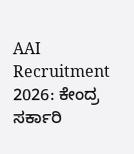AAI Recruitment 2026: ಕೇಂದ್ರ ಸರ್ಕಾರಿ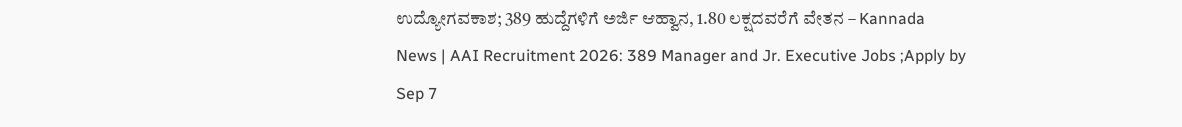ಉದ್ಯೋಗವಕಾಶ; 389 ಹುದ್ದೆಗಳಿಗೆ ಅರ್ಜಿ ಆಹ್ವಾನ, 1.80 ಲಕ್ಷದವರೆಗೆ ವೇತನ – Kannada News | AAI Recruitment 2026: 389 Manager and Jr. Executive Jobs ;Apply by Sep 7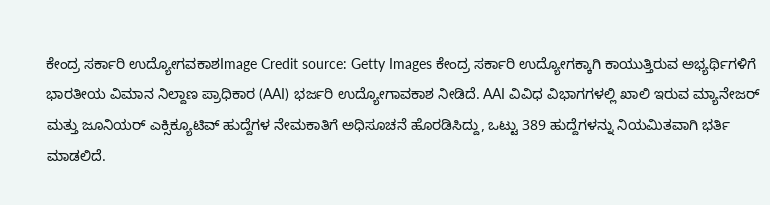ಕೇಂದ್ರ ಸರ್ಕಾರಿ ಉದ್ಯೋಗವಕಾಶImage Credit source: Getty Images ಕೇಂದ್ರ ಸರ್ಕಾರಿ ಉದ್ಯೋಗಕ್ಕಾಗಿ ಕಾಯುತ್ತಿರುವ ಅಭ್ಯರ್ಥಿಗಳಿಗೆ ಭಾರತೀಯ ವಿಮಾನ ನಿಲ್ದಾಣ ಪ್ರಾಧಿಕಾರ (AAI) ಭರ್ಜರಿ ಉದ್ಯೋಗಾವಕಾಶ ನೀಡಿದೆ. AAI ವಿವಿಧ ವಿಭಾಗಗಳಲ್ಲಿ ಖಾಲಿ ಇರುವ ಮ್ಯಾನೇಜರ್ ಮತ್ತು ಜೂನಿಯರ್ ಎಕ್ಸಿಕ್ಯೂಟಿವ್ ಹುದ್ದೆಗಳ ನೇಮಕಾತಿಗೆ ಅಧಿಸೂಚನೆ ಹೊರಡಿಸಿದ್ದು, ಒಟ್ಟು 389 ಹುದ್ದೆಗಳನ್ನು ನಿಯಮಿತವಾಗಿ ಭರ್ತಿ ಮಾಡಲಿದೆ.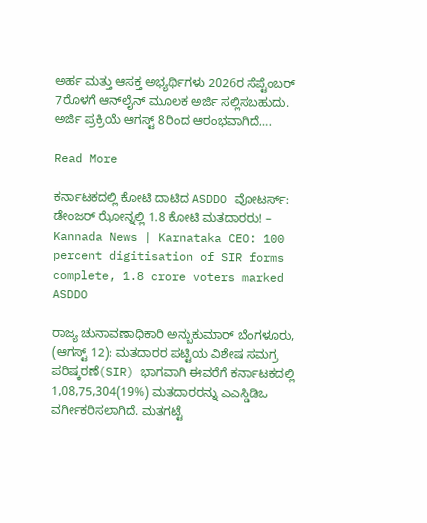ಅರ್ಹ ಮತ್ತು ಆಸಕ್ತ ಅಭ್ಯರ್ಥಿಗಳು 2026ರ ಸೆಪ್ಟೆಂಬರ್ 7ರೊಳಗೆ ಆನ್‌ಲೈನ್ ಮೂಲಕ ಅರ್ಜಿ ಸಲ್ಲಿಸಬಹುದು. ಅರ್ಜಿ ಪ್ರಕ್ರಿಯೆ ಆಗಸ್ಟ್ 8ರಿಂದ ಆರಂಭವಾಗಿದೆ….

Read More

ಕರ್ನಾಟಕದಲ್ಲಿ ಕೋಟಿ ದಾಟಿದ ASDDO ವೋಟರ್ಸ್: ಡೇಂಜರ್ ಝೋನ್ನಲ್ಲಿ 1.8 ಕೋಟಿ ಮತದಾರರು! – Kannada News | Karnataka CEO: 100 percent digitisation of SIR forms complete, 1.8 crore voters marked ASDDO

ರಾಜ್ಯ ಚುನಾವಣಾಧಿಕಾರಿ ಅನ್ಬುಕುಮಾರ್ ಬೆಂಗಳೂರು, (ಆಗಸ್ಟ್ 12): ಮತದಾರರ ಪಟ್ಟಿಯ ವಿಶೇಷ ಸಮಗ್ರ ಪರಿಷ್ಕರಣೆ(SIR) ಭಾಗವಾಗಿ ಈವರೆಗೆ ಕರ್ನಾಟಕದಲ್ಲಿ 1,08,75,304(19%) ಮತದಾರರನ್ನು ಎಎಸ್ಡಿಡಿಒ ವರ್ಗೀಕರಿಸಲಾಗಿದೆ. ಮತಗಟ್ಟೆ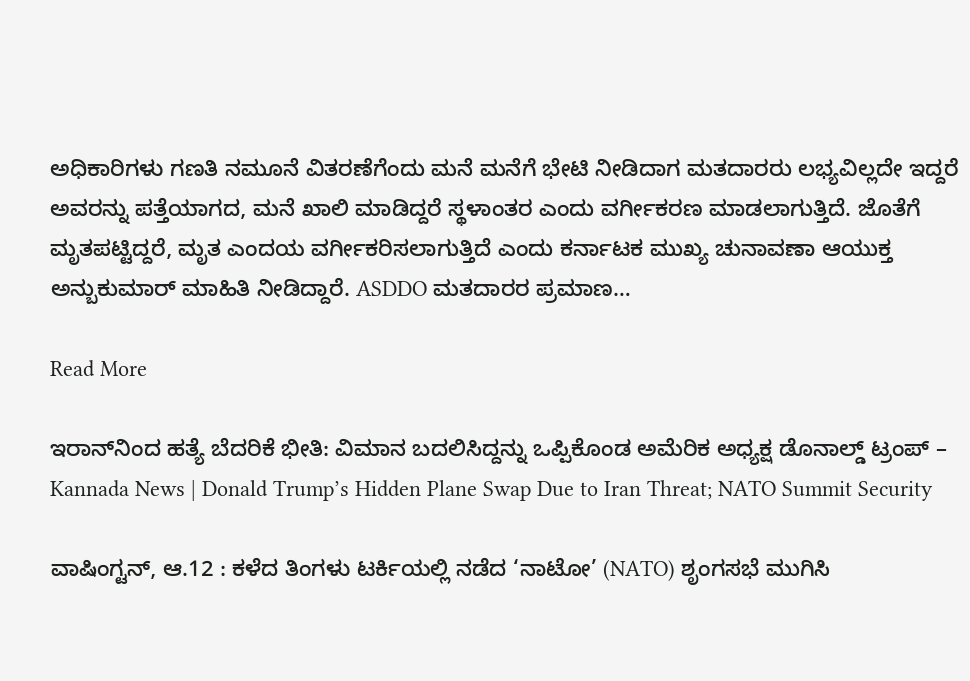ಅಧಿಕಾರಿಗಳು ಗಣತಿ ನಮೂನೆ ವಿತರಣೆಗೆಂದು ಮನೆ ಮನೆಗೆ ಭೇಟಿ ನೀಡಿದಾಗ ಮತದಾರರು ಲಭ್ಯವಿಲ್ಲದೇ ಇದ್ದರೆ ಅವರನ್ನು ಪತ್ತೆಯಾಗದ, ಮನೆ ಖಾಲಿ ಮಾಡಿದ್ದರೆ ಸ್ಥಳಾಂತರ ಎಂದು ವರ್ಗೀಕರಣ ಮಾಡಲಾಗುತ್ತಿದೆ. ಜೊತೆಗೆ ಮೃತಪಟ್ಟಿದ್ದರೆ, ಮೃತ ಎಂದಯ ವರ್ಗೀಕರಿಸಲಾಗುತ್ತಿದೆ ಎಂದು ಕರ್ನಾಟಕ ಮುಖ್ಯ ಚುನಾವಣಾ ಆಯುಕ್ತ ಅನ್ಬುಕುಮಾರ್ ಮಾಹಿತಿ ನೀಡಿದ್ದಾರೆ. ASDDO ಮತದಾರರ ಪ್ರಮಾಣ…

Read More

ಇರಾನ್‌ನಿಂದ ಹತ್ಯೆ ಬೆದರಿಕೆ ಭೀತಿ: ವಿಮಾನ ಬದಲಿಸಿದ್ದನ್ನು ಒಪ್ಪಿಕೊಂಡ ಅಮೆರಿಕ ಅಧ್ಯಕ್ಷ ಡೊನಾಲ್ಡ್ ಟ್ರಂಪ್ – Kannada News | Donald Trump’s Hidden Plane Swap Due to Iran Threat; NATO Summit Security

ವಾಷಿಂಗ್ಟನ್, ಆ.12 : ಕಳೆದ ತಿಂಗಳು ಟರ್ಕಿಯಲ್ಲಿ ನಡೆದ ‘ನಾಟೋ’ (NATO) ಶೃಂಗಸಭೆ ಮುಗಿಸಿ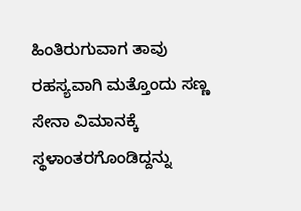ಹಿಂತಿರುಗುವಾಗ ತಾವು ರಹಸ್ಯವಾಗಿ ಮತ್ತೊಂದು ಸಣ್ಣ ಸೇನಾ ವಿಮಾನಕ್ಕೆ ಸ್ಥಳಾಂತರಗೊಂಡಿದ್ದನ್ನು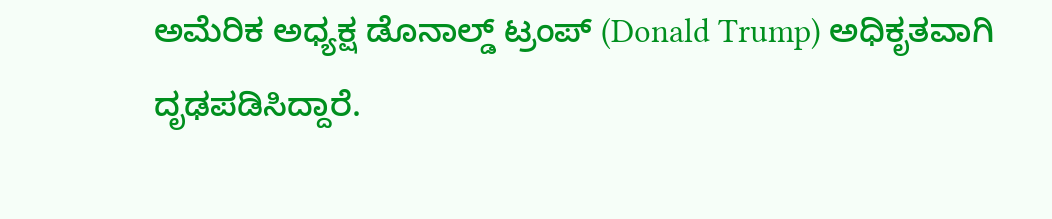ಅಮೆರಿಕ ಅಧ್ಯಕ್ಷ ಡೊನಾಲ್ಡ್ ಟ್ರಂಪ್ (Donald Trump) ಅಧಿಕೃತವಾಗಿ ದೃಢಪಡಿಸಿದ್ದಾರೆ.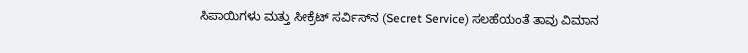ಸಿಪಾಯಿಗಳು ಮತ್ತು ಸೀಕ್ರೆಟ್ ಸರ್ವಿಸ್‌ನ (Secret Service) ಸಲಹೆಯಂತೆ ತಾವು ವಿಮಾನ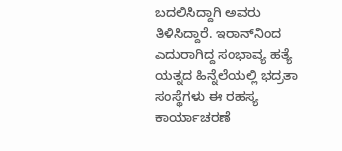ಬದಲಿಸಿದ್ದಾಗಿ ಅವರು ತಿಳಿಸಿದ್ದಾರೆ. ಇರಾನ್‌ನಿಂದ ಎದುರಾಗಿದ್ದ ಸಂಭಾವ್ಯ ಹತ್ಯೆ ಯತ್ನದ ಹಿನ್ನೆಲೆಯಲ್ಲಿ ಭದ್ರತಾ ಸಂಸ್ಥೆಗಳು ಈ ರಹಸ್ಯ ಕಾರ್ಯಾಚರಣೆ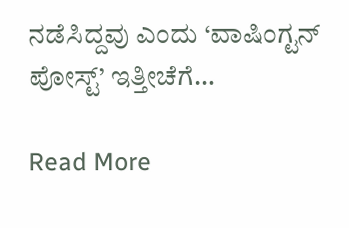ನಡೆಸಿದ್ದವು ಎಂದು ‘ವಾಷಿಂಗ್ಟನ್ ಪೋಸ್ಟ್’ ಇತ್ತೀಚೆಗೆ…

Read More